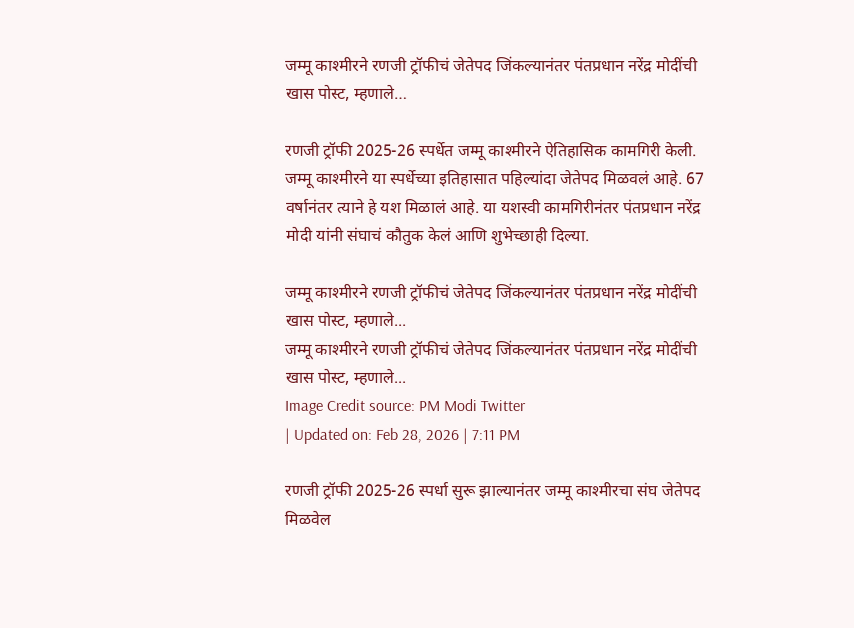जम्मू काश्मीरने रणजी ट्रॉफीचं जेतेपद जिंकल्यानंतर पंतप्रधान नरेंद्र मोदींची खास पोस्ट, म्हणाले…

रणजी ट्रॉफी 2025-26 स्पर्धेत जम्मू काश्मीरने ऐतिहासिक कामगिरी केली. जम्मू काश्मीरने या स्पर्धेच्या इतिहासात पहिल्यांदा जेतेपद मिळवलं आहे. 67 वर्षानंतर त्याने हे यश मिळालं आहे. या यशस्वी कामगिरीनंतर पंतप्रधान नरेंद्र मोदी यांनी संघाचं कौतुक केलं आणि शुभेच्छाही दिल्या.

जम्मू काश्मीरने रणजी ट्रॉफीचं जेतेपद जिंकल्यानंतर पंतप्रधान नरेंद्र मोदींची खास पोस्ट, म्हणाले...
जम्मू काश्मीरने रणजी ट्रॉफीचं जेतेपद जिंकल्यानंतर पंतप्रधान नरेंद्र मोदींची खास पोस्ट, म्हणाले...
Image Credit source: PM Modi Twitter
| Updated on: Feb 28, 2026 | 7:11 PM

रणजी ट्रॉफी 2025-26 स्पर्धा सुरू झाल्यानंतर जम्मू काश्मीरचा संघ जेतेपद मिळवेल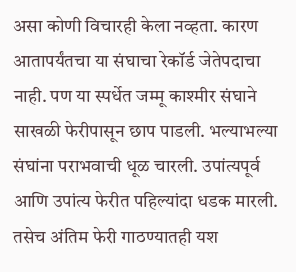असा कोणी विचारही केला नव्हता. कारण आतापर्यंतचा या संघाचा रेकॉर्ड जेतेपदाचा नाही. पण या स्पर्धेत जम्मू काश्मीर संघाने साखळी फेरीपासून छाप पाडली. भल्याभल्या संघांना पराभवाची धूळ चारली. उपांत्यपूर्व आणि उपांत्य फेरीत पहिल्यांदा धडक मारली. तसेच अंतिम फेरी गाठण्यातही यश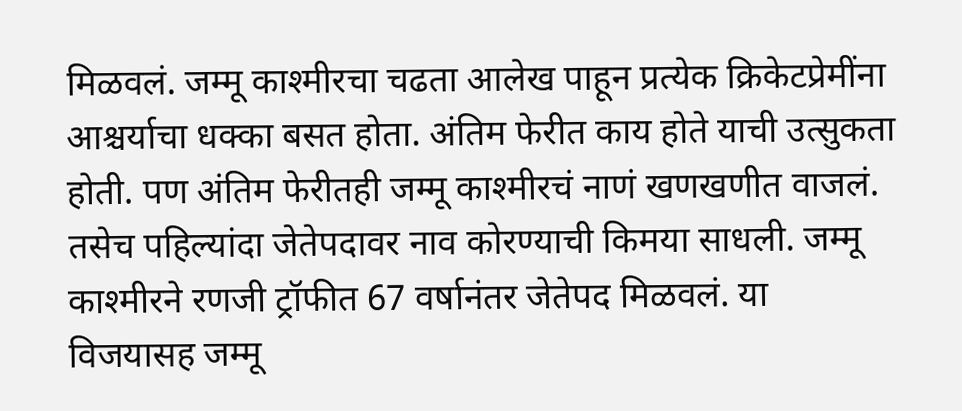मिळवलं. जम्मू काश्मीरचा चढता आलेख पाहून प्रत्येक क्रिकेटप्रेमींना आश्चर्याचा धक्का बसत होता. अंतिम फेरीत काय होते याची उत्सुकता होती. पण अंतिम फेरीतही जम्मू काश्मीरचं नाणं खणखणीत वाजलं. तसेच पहिल्यांदा जेतेपदावर नाव कोरण्याची किमया साधली. जम्मू काश्मीरने रणजी ट्रॉफीत 67 वर्षानंतर जेतेपद मिळवलं. या विजयासह जम्मू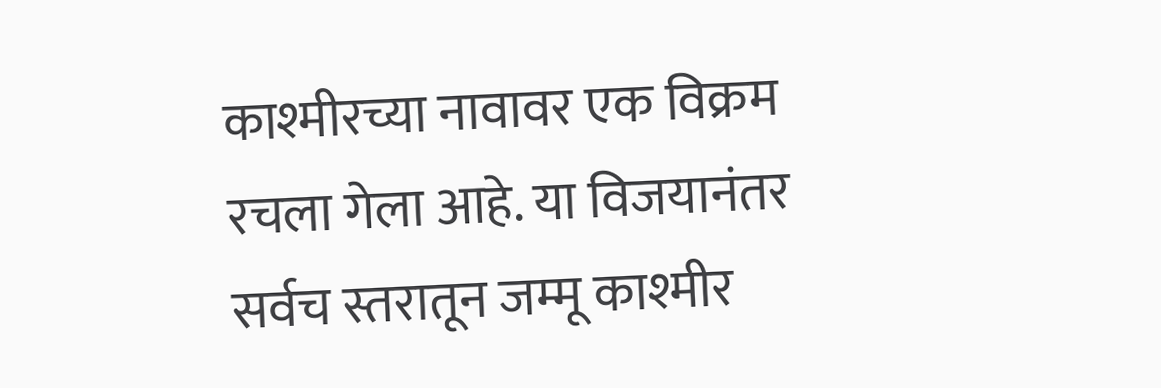काश्मीरच्या नावावर एक विक्रम रचला गेला आहे. या विजयानंतर सर्वच स्तरातून जम्मू काश्मीर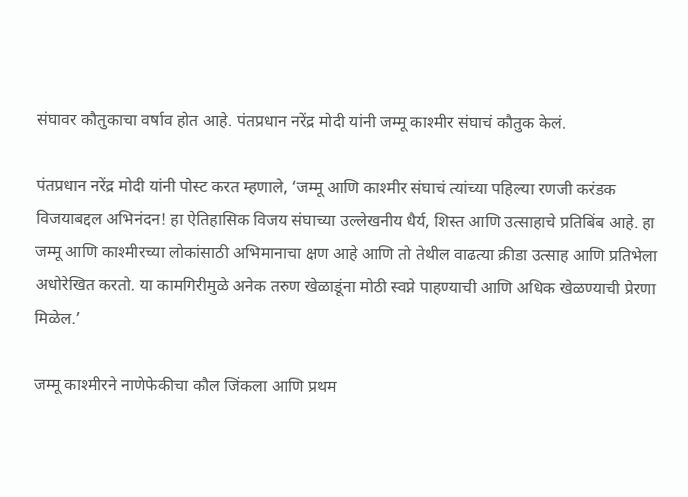संघावर कौतुकाचा वर्षाव होत आहे. पंतप्रधान नरेंद्र मोदी यांनी जम्मू काश्मीर संघाचं कौतुक केलं.

पंतप्रधान नरेंद्र मोदी यांनी पोस्ट करत म्हणाले, ‘जम्मू आणि काश्मीर संघाचं त्यांच्या पहिल्या रणजी करंडक विजयाबद्दल अभिनंदन! हा ऐतिहासिक विजय संघाच्या उल्लेखनीय धैर्य, शिस्त आणि उत्साहाचे प्रतिबिंब आहे. हा जम्मू आणि काश्मीरच्या लोकांसाठी अभिमानाचा क्षण आहे आणि तो तेथील वाढत्या क्रीडा उत्साह आणि प्रतिभेला अधोरेखित करतो. या कामगिरीमुळे अनेक तरुण खेळाडूंना मोठी स्वप्ने पाहण्याची आणि अधिक खेळण्याची प्रेरणा मिळेल.’

जम्मू काश्मीरने नाणेफेकीचा कौल जिंकला आणि प्रथम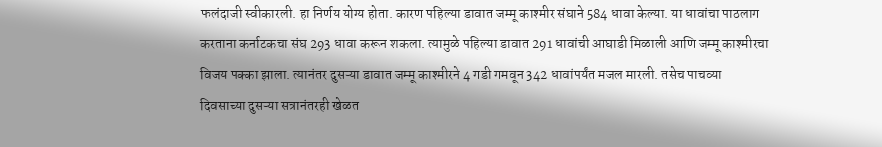फलंदाजी स्वीकारली. हा निर्णय योग्य होता. कारण पहिल्या डावात जम्मू काश्मीर संघाने 584 धावा केल्या. या धावांचा पाठलाग करताना कर्नाटकचा संघ 293 धावा करून शकला. त्यामुळे पहिल्या डावात 291 धावांची आघाडी मिळाली आणि जम्मू काश्मीरचा विजय पक्का झाला. त्यानंतर दुसऱ्या डावात जम्मू काश्मीरने 4 गडी गमवून 342 धावांपर्यंत मजल मारली. तसेच पाचव्या दिवसाच्या दुसऱ्या सत्रानंतरही खेळत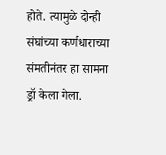होते. त्यामुळे दोन्ही संघांच्या कर्णधाराच्या संमतीनंतर हा सामना ड्रॉ केला गेला.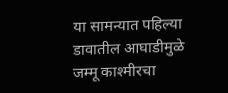या सामन्यात पहिल्या डावातील आघाडीमुळे जम्मू काश्मीरचा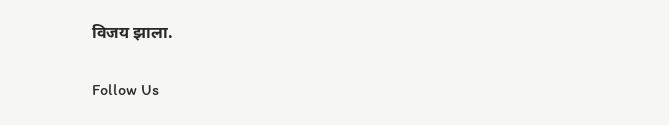विजय झाला.

Follow Us